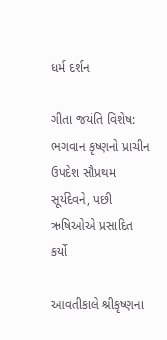ધર્મ દર્શન

ગીતા જયંતિ વિશેષ: ભગવાન કૃષ્ણનો પ્રાચીન ઉપદેશ સૌપ્રથમ સૂર્યદેવને, પછી ઋષિઓએ પ્રસાદિત કર્યો

આવતીકાલે શ્રીકૃષ્ણના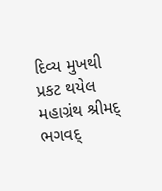દિવ્ય મુખથી પ્રકટ થયેલ મહાગ્રંથ શ્રીમદ્ ભગવદ્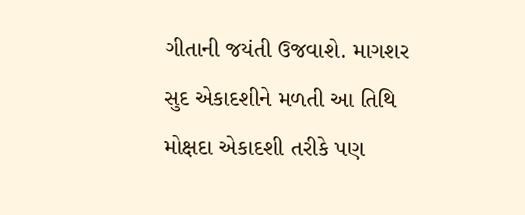ગીતાની જયંતી ઉજવાશે. માગશર સુદ એકાદશીને મળતી આ તિથિ મોક્ષદા એકાદશી તરીકે પણ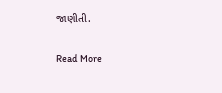જાણીતી.

Read More